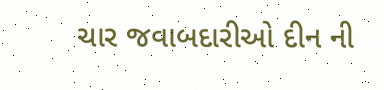ચાર જવાબદારીઓ દીન ની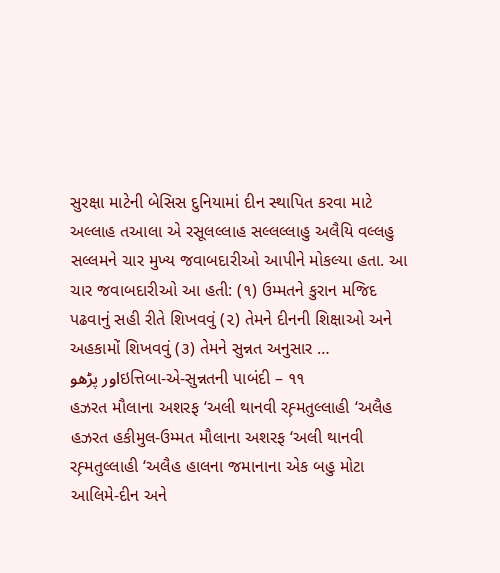સુરક્ષા માટેની બેસિસ દુનિયામાં દીન સ્થાપિત કરવા માટે અલ્લાહ તઆલા એ રસૂલલ્લાહ સલ્લલ્લાહુ અલૈયિ વલ્લહુ સલ્લમને ચાર મુખ્ય જવાબદારીઓ આપીને મોકલ્યા હતા. આ ચાર જવાબદારીઓ આ હતી: (૧) ઉમ્મતને કુરાન મજિદ પઢવાનું સહી રીતે શિખવવું (૨) તેમને દીનની શિક્ષાઓ અને અહકામોં શિખવવું (૩) તેમને સુન્નત અનુસાર …
اور پڑھوઇત્તિબા-એ-સુન્નતની પાબંદી – ૧૧
હઝરત મૌલાના અશરફ ‘અલી થાનવી રહ઼્મતુલ્લાહી ‘અલૈહ હઝરત હકીમુલ-ઉમ્મત મૌલાના અશરફ ‘અલી થાનવી રહ઼્મતુલ્લાહી ‘અલૈહ હાલના જમાનાના એક બહુ મોટા આલિમે-દીન અને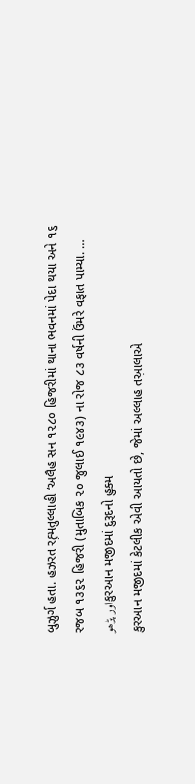બુઝુર્ગ હતા. હઝરત રહ઼્મતુલ્લાહી ‘અલૈહ સન ૧૨૮૦ હિજરીમાં થાના ભવનમાં પેદા થયા અને ૧૬ રજબ ૧૩૬૨ હિજરી (મુતાબિક ૨૦ જુલાઈ ૧૯૪૩) ના રોજ ૮૩ વર્ષની ઉંમરે વફાત પામ્યા. …
اور پڑھوકુરઆન મજીદમાં દુરૂદનો હુક્મ
કુરઆન મજીદમાં કેટલીક એવી આયતો છે, જેમાં અલ્લાહ તઅ઼ાલાએ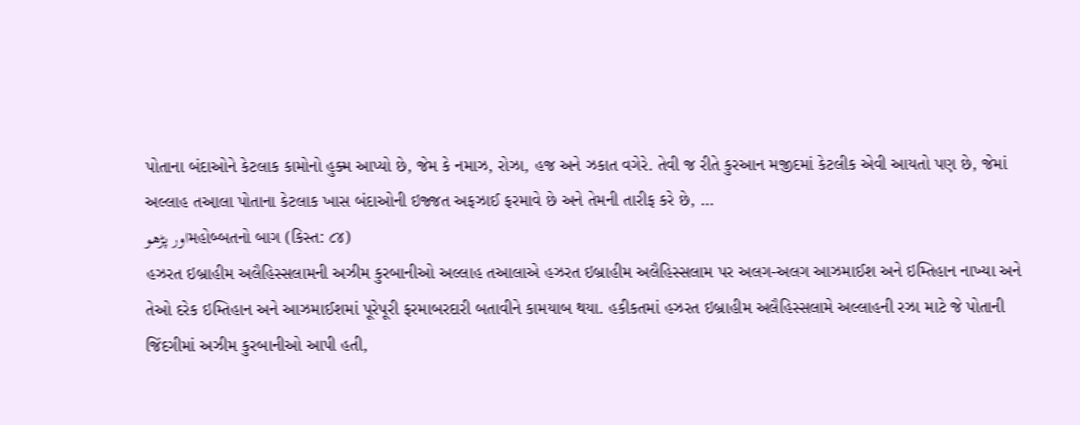પોતાના બંદાઓને કેટલાક કામોનો હુક્મ આપ્યો છે, જેમ કે નમાઝ, રોઝા, હજ અને ઝકાત વગેરે. તેવી જ રીતે કુરઆન મજીદમાં કેટલીક એવી આયતો પણ છે, જેમાં અલ્લાહ તઅ઼ાલા પોતાના કેટલાક ખાસ બંદાઓની ઇજ્જત અફઝાઈ ફરમાવે છે અને તેમની તારીફ કરે છે, …
اور پڑھوમહોબ્બતનો બાગ (કિસ્ત: ૮૪)
હઝરત ઇબ્રાહીમ અલૈહિસ્સલામની અઝીમ કુરબાનીઓ અલ્લાહ તઆલાએ હઝરત ઇબ્રાહીમ અલૈહિસ્સલામ પર અલગ-અલગ આઝમાઈશ અને ઇમ્તિહાન નાખ્યા અને તેઓ દરેક ઇમ્તિહાન અને આઝમાઈશમાં પૂરેપૂરી ફરમાબરદારી બતાવીને કામયાબ થયા. હકીકતમાં હઝરત ઇબ્રાહીમ અલૈહિસ્સલામે અલ્લાહની રઝા માટે જે પોતાની જિંદગીમાં અઝીમ કુરબાનીઓ આપી હતી,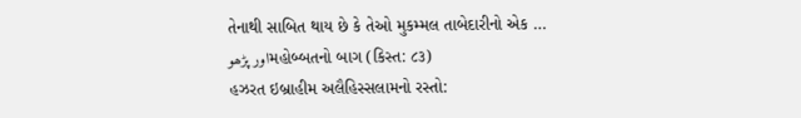તેનાથી સાબિત થાય છે કે તેઓ મુકમ્મલ તાબેદારીનો એક …
اور پڑھوમહોબ્બતનો બાગ (કિસ્ત: ૮૩)
હઝરત ઇબ્રાહીમ અલૈહિસ્સલામનો રસ્તો: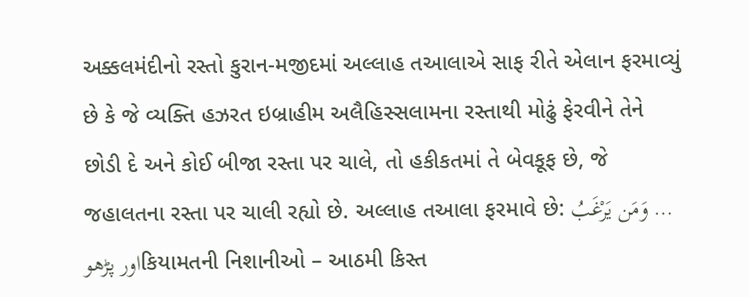અક્કલમંદીનો રસ્તો કુરાન-મજીદમાં અલ્લાહ તઆલાએ સાફ રીતે એલાન ફરમાવ્યું છે કે જે વ્યક્તિ હઝરત ઇબ્રાહીમ અલૈહિસ્સલામના રસ્તાથી મોઢું ફેરવીને તેને છોડી દે અને કોઈ બીજા રસ્તા પર ચાલે, તો હકીકતમાં તે બેવકૂફ છે, જે જહાલતના રસ્તા પર ચાલી રહ્યો છે. અલ્લાહ તઆલા ફરમાવે છે: وَمَن يَرْغَبُ …
اور پڑھوકિયામતની નિશાનીઓ – આઠમી કિસ્ત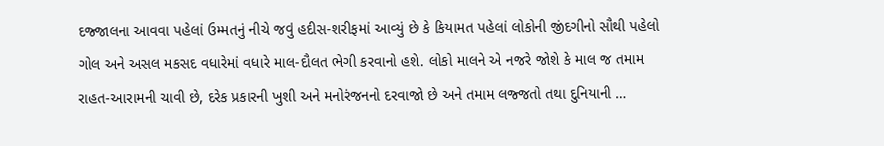દજ્જાલના આવવા પહેલાં ઉમ્મતનું નીચે જવું હદીસ-શરીફમાં આવ્યું છે કે કિયામત પહેલાં લોકોની જીંદગીનો સૌથી પહેલો ગોલ અને અસલ મકસદ વધારેમાં વધારે માલ-દૌલત ભેગી કરવાનો હશે. લોકો માલને એ નજરે જોશે કે માલ જ તમામ રાહત-આરામની ચાવી છે, દરેક પ્રકારની ખુશી અને મનોરંજનનો દરવાજો છે અને તમામ લજ્જતો તથા દુનિયાની …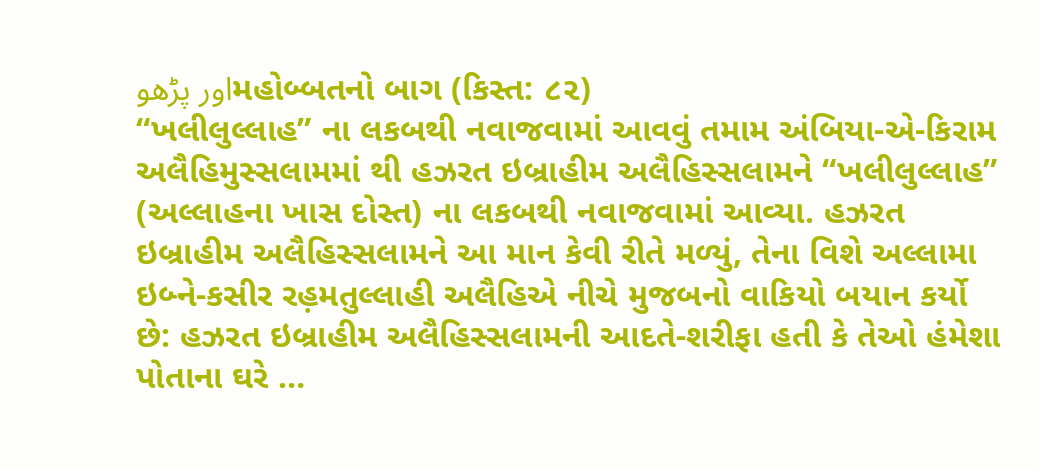اور پڑھوમહોબ્બતનો બાગ (કિસ્ત: ૮૨)
“ખલીલુલ્લાહ” ના લકબથી નવાજવામાં આવવું તમામ અંબિયા-એ-કિરામ અલૈહિમુસ્સલામમાં થી હઝરત ઇબ્રાહીમ અલૈહિસ્સલામને “ખલીલુલ્લાહ” (અલ્લાહના ખાસ દોસ્ત) ના લકબથી નવાજવામાં આવ્યા. હઝરત ઇબ્રાહીમ અલૈહિસ્સલામને આ માન કેવી રીતે મળ્યું, તેના વિશે અલ્લામા ઇબ્ને-કસીર રહ઼મતુલ્લાહી અલૈહિએ નીચે મુજબનો વાકિયો બયાન કર્યો છે: હઝરત ઇબ્રાહીમ અલૈહિસ્સલામની આદતે-શરીફા હતી કે તેઓ હંમેશા પોતાના ઘરે …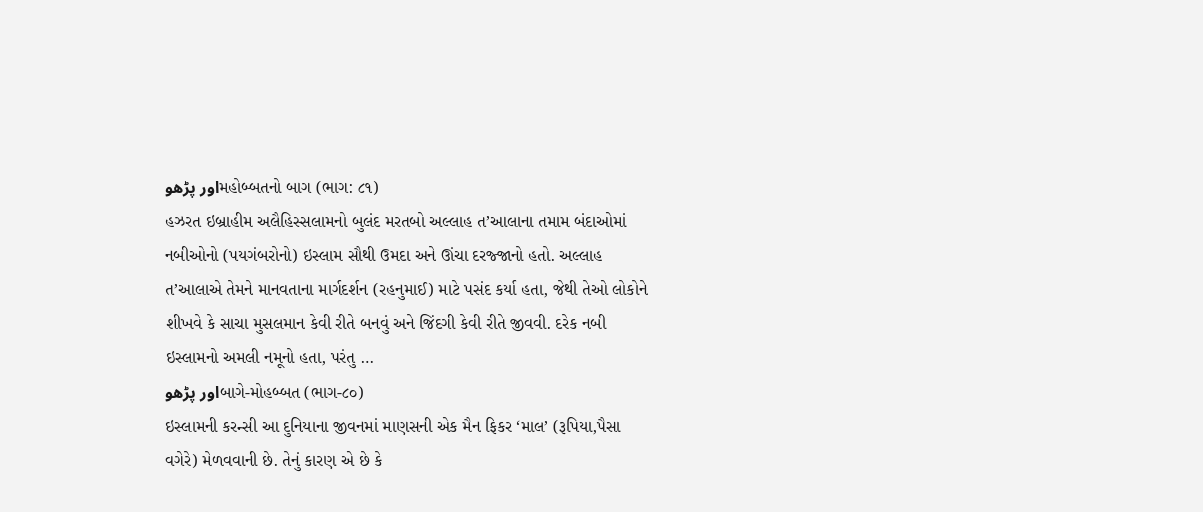اور پڑھوમહોબ્બતનો બાગ (ભાગ: ૮૧)
હઝરત ઇબ્રાહીમ અલૈહિસ્સલામનો બુલંદ મરતબો અલ્લાહ ત’આલાના તમામ બંદાઓમાં નબીઓનો (પયગંબરોનો) ઇસ્લામ સૌથી ઉમદા અને ઊંચા દરજ્જાનો હતો. અલ્લાહ ત’આલાએ તેમને માનવતાના માર્ગદર્શન (રહનુમાઈ) માટે પસંદ કર્યા હતા, જેથી તેઓ લોકોને શીખવે કે સાચા મુસલમાન કેવી રીતે બનવું અને જિંદગી કેવી રીતે જીવવી. દરેક નબી ઇસ્લામનો અમલી નમૂનો હતા, પરંતુ …
اور پڑھوબાગે-મોહબ્બત (ભાગ-૮૦)
ઇસ્લામની કરન્સી આ દુનિયાના જીવનમાં માણસની એક મૈન ફિકર ‘માલ’ (રૂપિયા,પૈસા વગેરે) મેળવવાની છે. તેનું કારણ એ છે કે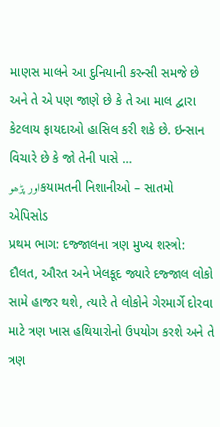માણસ માલને આ દુનિયાની કરન્સી સમજે છે અને તે એ પણ જાણે છે કે તે આ માલ દ્વારા કેટલાય ફાયદાઓ હાસિલ કરી શકે છે. ઇન્સાન વિચારે છે કે જો તેની પાસે …
اور پڑھوકયામતની નિશાનીઓ – સાતમો એપિસોડ
પ્રથમ ભાગ: દજ્જાલના ત્રણ મુખ્ય શસ્ત્રો: દૌલત, ઔરત અને ખેલકૂદ જ્યારે દજ્જાલ લોકો સામે હાજર થશે, ત્યારે તે લોકોને ગેરમાર્ગે દોરવા માટે ત્રણ ખાસ હથિયારોનો ઉપયોગ કરશે અને તે ત્રણ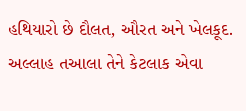હથિયારો છે દૌલત, ઔરત અને ખેલકૂદ. અલ્લાહ તઆલા તેને કેટલાક એવા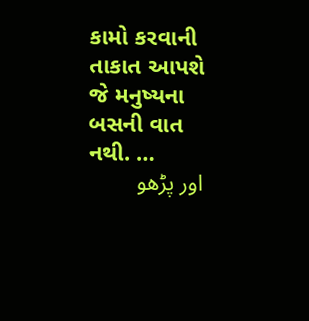કામો કરવાની તાકાત આપશે જે મનુષ્યના બસની વાત નથી. …
اور پڑھو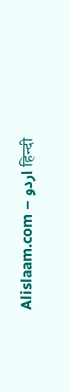Alislaam.com – اردو हिन्दी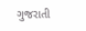ગુજરાતી